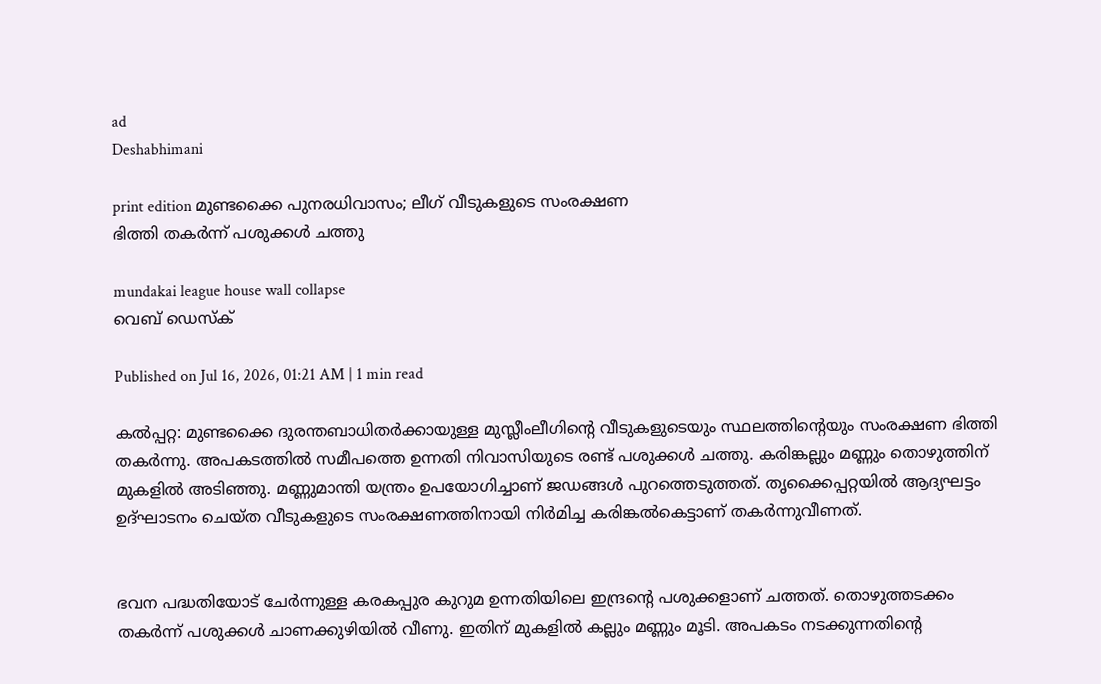ad
Deshabhimani

print edition മുണ്ടക്കൈ പുനരധിവാസം; ലീഗ്‌ വീടുകളുടെ സംരക്ഷണ
ഭിത്തി തകർന്ന്‌ പശുക്കൾ ചത്തു

mundakai league house wall collapse
വെബ് ഡെസ്ക്

Published on Jul 16, 2026, 01:21 AM | 1 min read

കൽപ്പറ്റ: മുണ്ടക്കൈ ദുരന്തബാധിതർക്കായുള്ള മുസ്ലീംലീഗിന്റെ വീടുകളുടെയും സ്ഥലത്തിന്റെയും സംരക്ഷണ ഭിത്തി തകർന്നു. അപകടത്തിൽ സമീപത്തെ ഉന്നതി നിവാസിയുടെ രണ്ട്‌ പശുക്കൾ ചത്തു. കരിങ്കല്ലും മണ്ണും തൊഴുത്തിന്‌ മുകളിൽ അടിഞ്ഞു. മണ്ണുമാന്തി യന്ത്രം ഉപയോഗിച്ചാണ്‌ ജഡങ്ങൾ പുറത്തെടുത്തത്‌. തൃക്കൈപ്പറ്റയിൽ ആദ്യഘട്ടം ഉദ്‌ഘാടനം ചെയ്‌ത വീടുകളുടെ സംരക്ഷണത്തിനായി നിർമിച്ച കരിങ്കൽകെട്ടാണ്‌ തകർന്നുവീണത്‌.


ഭവന പദ്ധതിയോട്‌ ചേർന്നുള്ള കരകപ്പുര കുറുമ ഉന്നതിയിലെ ഇന്ദ്രന്റെ പശുക്കളാണ്‌ ചത്തത്‌. തൊഴുത്തടക്കം തകർന്ന്‌ പശുക്കൾ ചാണക്കുഴിയിൽ വീണു. ഇതിന്‌ മുകളിൽ കല്ലും മണ്ണും മൂടി. അപകടം നടക്കുന്നതിന്റെ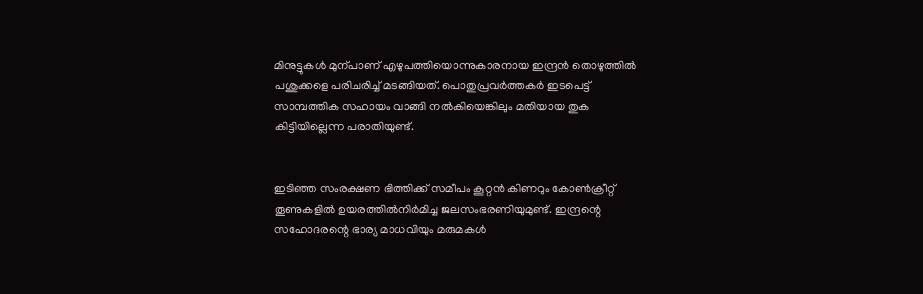മിനുട്ടുകൾ മുന്പാണ്‌ എഴുപത്തിയൊന്നുകാരനായ ഇന്ദ്രൻ തൊഴുത്തിൽ പശുക്കളെ പരിചരിച്ച്‌ മടങ്ങിയത്‌. പൊതുപ്രവർത്തകർ ഇടപെട്ട്‌ സാമ്പത്തിക സഹായം വാങ്ങി നൽകിയെങ്കിലും മതിയായ തുക കിട്ടിയില്ലെന്ന പരാതിയുണ്ട്‌.


ഇടിഞ്ഞ സംരക്ഷണ ഭിത്തിക്ക്‌ സമീപം കൂറ്റൻ കിണറും കോൺക്രീറ്റ്‌ തൂണുകളിൽ ഉയരത്തിൽനിർമിച്ച ജലസംഭരണിയുമുണ്ട്‌. ഇന്ദ്രന്റെ സഹോദരന്റെ ഭാര്യ മാധവിയും മരുമകൾ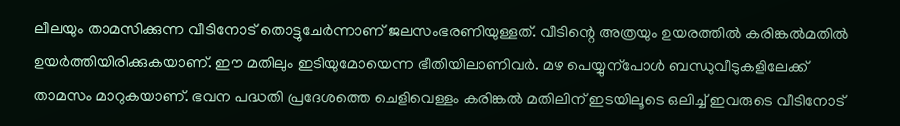ലീലയും താമസിക്കുന്ന വ‍ീടിനോട്‌ തൊട്ടുചേർന്നാണ്‌ ജലസംഭരണിയുള്ളത്‌. വീടിന്റെ അത്രയും ഉയരത്തിൽ കരിങ്കൽമതിൽ ഉയർത്തിയിരിക്കുകയാണ്‌. ഇ‍ൗ മതിലും ഇടിയുമോയെന്ന ഭീതിയിലാണിവർ. മഴ പെയ്യുന്പോൾ ബന്ധുവീടുകളിലേക്ക്‌ താമസം മാറുകയാണ്‌. ഭവന പദ്ധതി പ്രദേശത്തെ ചെളിവെള്ളം കരിങ്കൽ മതിലിന്‌ ഇടയിലൂടെ ഒലിച്ച്‌ ഇവരുടെ വീടിനോട്‌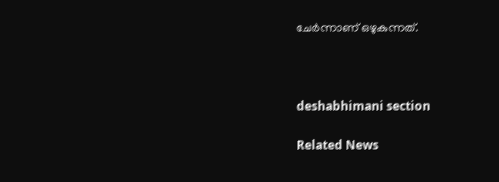ചേർന്നാണ്‌ ഒഴുകുന്നത്‌.



deshabhimani section

Related News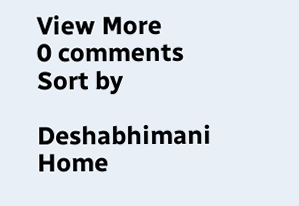View More
0 comments
Sort by

Deshabhimani
Home